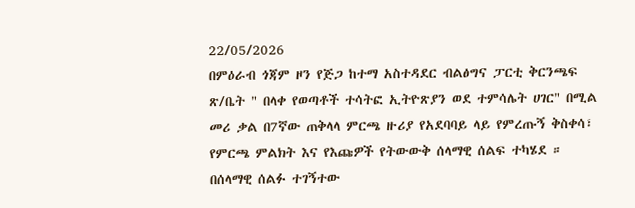22/05/2026
በምዕራብ ጎጃም ዞን የጅጋ ከተማ አስተዳደር ብልፅግና ፓርቲ ቅርንጫፍ ጽ/ቤት " በላቀ የወጣቶች ተሳትፎ ኢትዮጽያን ወደ ተምሳሌት ሀገር" በሚል መሪ ቃል በ7ኛው ጠቅላላ ምርጫ ዙሪያ የአደባባይ ላይ የምረጡኝ ቅስቀሳ፣ የምርጫ ምልክት እና የእጩዎች የትውውቅ ሰላማዊ ሰልፍ ተካሄደ ።
በሰላማዊ ሰልፉ ተገኝተው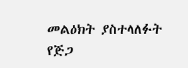መልዕክት ያስተላለፉት የጅጋ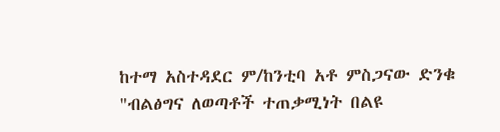ከተማ አስተዳደር ም/ከንቲባ አቶ ምስጋናው ድንቁ "ብልፅግና ለወጣቶች ተጠቃሚነት በልዩ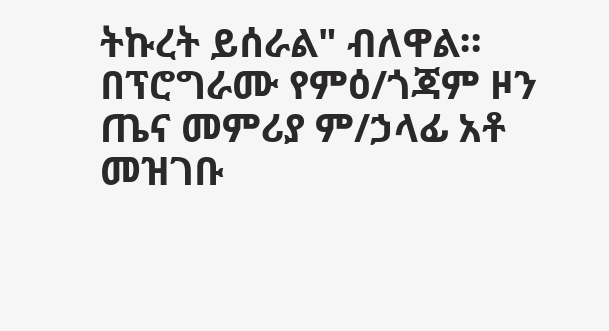ትኩረት ይሰራል" ብለዋል።
በፕሮግራሙ የምዕ/ጎጃም ዞን ጤና መምሪያ ም/ኃላፊ አቶ መዝገቡ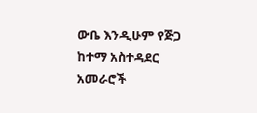ውቤ እንዲሁም የጅጋ ከተማ አስተዳደር አመራሮች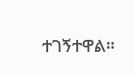ተገኝተዋል።